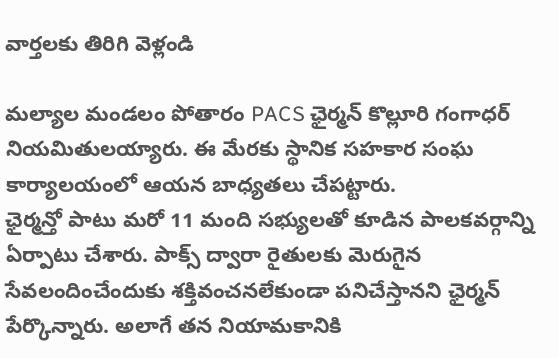వార్తలకు తిరిగి వెళ్లండి

మల్యాల మండలం పోతారం PACS ఛైర్మన్ కొల్లూరి గంగాధర్ నియమితులయ్యారు. ఈ మేరకు స్థానిక సహకార సంఘ కార్యాలయంలో ఆయన బాధ్యతలు చేపట్టారు.
ఛైర్మన్తో పాటు మరో 11 మంది సభ్యులతో కూడిన పాలకవర్గాన్ని ఏర్పాటు చేశారు. పాక్స్ ద్వారా రైతులకు మెరుగైన సేవలందించేందుకు శక్తివంచనలేకుండా పనిచేస్తానని ఛైర్మన్ పేర్కొన్నారు. అలాగే తన నియామకానికి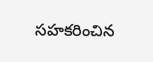సహకరించిన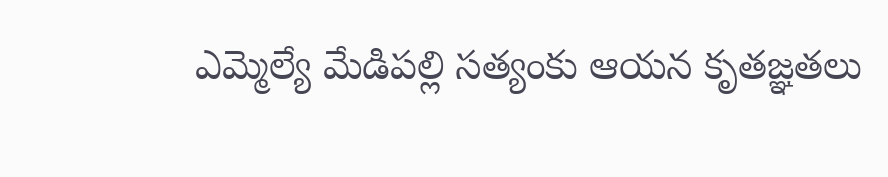ఎమ్మెల్యే మేడిపల్లి సత్యంకు ఆయన కృతజ్ఞతలు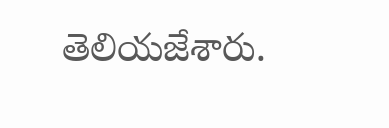తెలియజేశారు.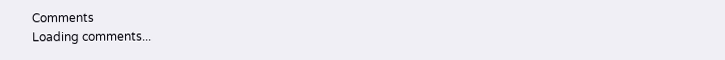Comments
Loading comments...